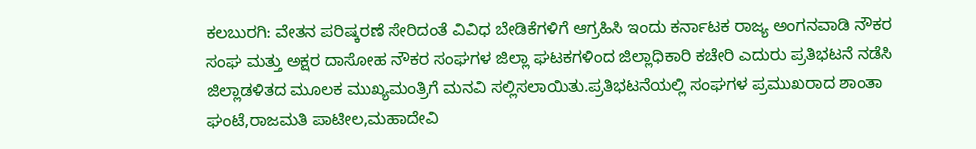ಕಲಬುರಗಿ: ವೇತನ ಪರಿಷ್ಕರಣೆ ಸೇರಿದಂತೆ ವಿವಿಧ ಬೇಡಿಕೆಗಳಿಗೆ ಆಗ್ರಹಿಸಿ ಇಂದು ಕರ್ನಾಟಕ ರಾಜ್ಯ ಅಂಗನವಾಡಿ ನೌಕರ ಸಂಘ ಮತ್ತು ಅಕ್ಷರ ದಾಸೋಹ ನೌಕರ ಸಂಘಗಳ ಜಿಲ್ಲಾ ಘಟಕಗಳಿಂದ ಜಿಲ್ಲಾಧಿಕಾರಿ ಕಚೇರಿ ಎದುರು ಪ್ರತಿಭಟನೆ ನಡೆಸಿ ಜಿಲ್ಲಾಡಳಿತದ ಮೂಲಕ ಮುಖ್ಯಮಂತ್ರಿಗೆ ಮನವಿ ಸಲ್ಲಿಸಲಾಯಿತು.ಪ್ರತಿಭಟನೆಯಲ್ಲಿ ಸಂಘಗಳ ಪ್ರಮುಖರಾದ ಶಾಂತಾ ಘಂಟೆ,ರಾಜಮತಿ ಪಾಟೀಲ,ಮಹಾದೇವಿ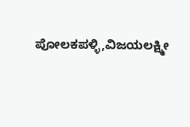ಪೋಲಕಪಳ್ಳಿ,ವಿಜಯಲಕ್ಷ್ಮೀ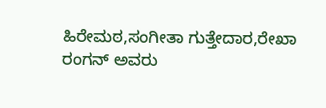ಹಿರೇಮಠ,ಸಂಗೀತಾ ಗುತ್ತೇದಾರ,ರೇಖಾ ರಂಗನ್ ಅವರು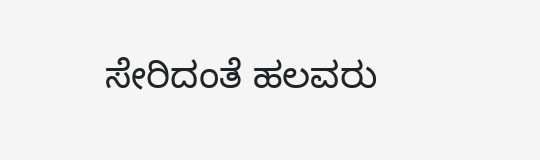ಸೇರಿದಂತೆ ಹಲವರು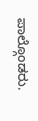ಪಾಲ್ಗೊಂಡರು.